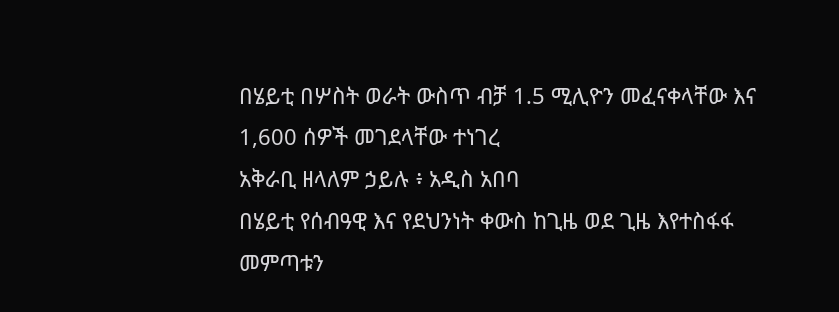በሄይቲ በሦስት ወራት ውስጥ ብቻ 1.5 ሚሊዮን መፈናቀላቸው እና 1,600 ሰዎች መገደላቸው ተነገረ
አቅራቢ ዘላለም ኃይሉ ፥ አዲስ አበባ
በሄይቲ የሰብዓዊ እና የደህንነት ቀውስ ከጊዜ ወደ ጊዜ እየተስፋፋ መምጣቱን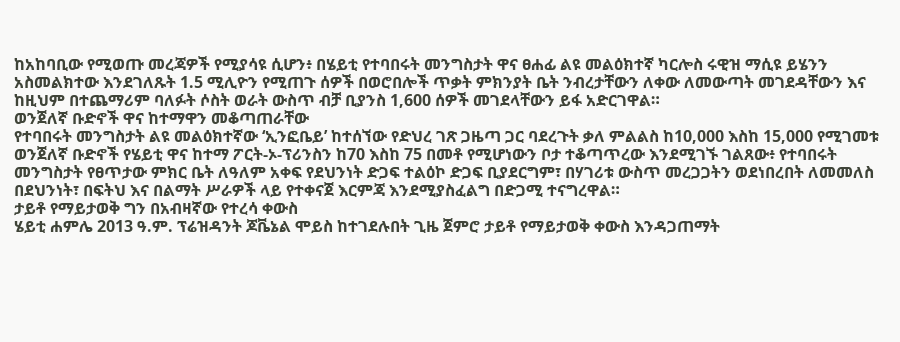ከአከባቢው የሚወጡ መረጃዎች የሚያሳዩ ሲሆን፥ በሄይቲ የተባበሩት መንግስታት ዋና ፀሐፊ ልዩ መልዕክተኛ ካርሎስ ሩዊዝ ማሲዩ ይሄንን አስመልክተው እንደገለጹት 1.5 ሚሊዮን የሚጠጉ ሰዎች በወሮበሎች ጥቃት ምክንያት ቤት ንብረታቸውን ለቀው ለመውጣት መገደዳቸውን እና ከዚህም በተጨማሪም ባለፉት ሶስት ወራት ውስጥ ብቻ ቢያንስ 1,600 ሰዎች መገደላቸውን ይፋ አድርገዋል።
ወንጀለኛ ቡድኖች ዋና ከተማዋን መቆጣጠራቸው
የተባበሩት መንግስታት ልዩ መልዕክተኛው ‘ኢንፎቤይ’ ከተሰኘው የድህረ ገጽ ጋዜጣ ጋር ባደረጉት ቃለ ምልልስ ከ10,000 እስከ 15,000 የሚገመቱ ወንጀለኛ ቡድኖች የሄይቲ ዋና ከተማ ፖርት-ኦ-ፕሪንስን ከ70 እስከ 75 በመቶ የሚሆነውን ቦታ ተቆጣጥረው እንደሚገኙ ገልጸው፥ የተባበሩት መንግስታት የፀጥታው ምክር ቤት ለዓለም አቀፍ የደህንነት ድጋፍ ተልዕኮ ድጋፍ ቢያደርግም፣ በሃገሪቱ ውስጥ መረጋጋትን ወደነበረበት ለመመለስ በደህንነት፣ በፍትህ እና በልማት ሥራዎች ላይ የተቀናጀ እርምጃ እንደሚያስፈልግ በድጋሚ ተናግረዋል።
ታይቶ የማይታወቅ ግን በአብዛኛው የተረሳ ቀውስ
ሄይቲ ሐምሌ 2013 ዓ.ም. ፕሬዝዳንት ጆቬኔል ሞይስ ከተገደሉበት ጊዜ ጀምሮ ታይቶ የማይታወቅ ቀውስ እንዳጋጠማት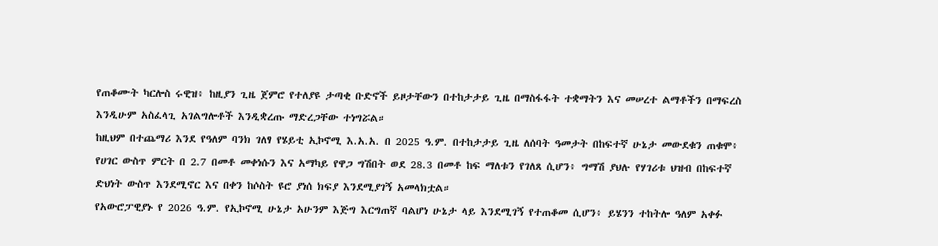የጠቆሙት ካርሎስ ሩዊዝ፥ ከዚያን ጊዜ ጀምሮ የተለያዩ ታጣቂ ቡድኖች ይዞታቸውን በተከታታይ ጊዜ በማስፋፋት ተቋማትን እና መሠረተ ልማቶችን በማፍረስ እንዲሁም አስፈላጊ አገልግሎቶች እንዲቋረጡ ማድረጋቸው ተነግሯል።
ከዚህም በተጨማሪ እንደ የዓለም ባንክ ገለፃ የሄይቲ ኢኮኖሚ እ.አ.አ. በ 2025 ዓ.ም. በተከታታይ ጊዜ ለሰባት ዓመታት በከፍተኛ ሁኔታ መውደቁን ጠቁሞ፥ የሀገር ውስጥ ምርት በ 2.7 በመቶ መቀነሱን እና አማካይ የዋጋ ግሽበት ወደ 28.3 በመቶ ከፍ ማለቱን የገለጸ ሲሆን፥ ግማሽ ያህሉ የሃገሪቱ ህዝብ በከፍተኛ ድህነት ውስጥ እንደሚኖር እና በቀን ከሶስት ዩሮ ያነሰ ክፍያ እንደሚያገኝ አመላክቷል።
የአውሮፓዊያኑ የ 2026 ዓ.ም. የኢኮኖሚ ሁኔታ አሁንም እጅግ እርግጠኛ ባልሆነ ሁኔታ ላይ እንደሚገኝ የተጠቆመ ሲሆን፥ ይሄንን ተከትሎ ዓለም አቀፉ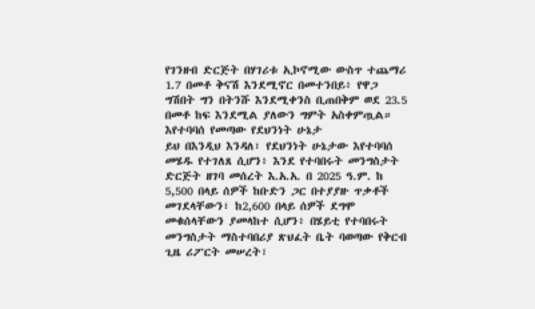የገንዘብ ድርጅት በሃገሪቱ ኢኮኖሚው ውስጥ ተጨማሪ 1.7 በመቶ ቅናሽ እንደሚኖር በመተንበይ፥ የዋጋ ግሽበት ግን በትንሹ እንደሚቀንስ ቢጠበቅም ወደ 23.5 በመቶ ከፍ እንደሚል ያለውን ግምት አስቀምጧል።
እየተባባሰ የመጣው የደህንነት ሁኔታ
ይህ በእንዲህ እንዳለ፣ የደህንነት ሁኔታው እየተባባሰ መሄዱ የተገለጸ ሲሆን፥ እንደ የተባበሩት መንግስታት ድርጅት ዘገባ መሰረት እ.አ.አ. በ 2025 ዓ.ም. ከ 5,500 በላይ ሰዎች ከቡድን ጋር በተያያዙ ጥቃቶች መገደላቸውን፣ ከ2,600 በላይ ሰዎች ደግሞ መቁሰላቸውን ያመላከተ ሲሆን፥ በሄይቲ የተባበሩት መንግስታት ማስተባበሪያ ጽህፈት ቤት ባወጣው የቅርብ ጊዜ ሪፖርት መሠረት፣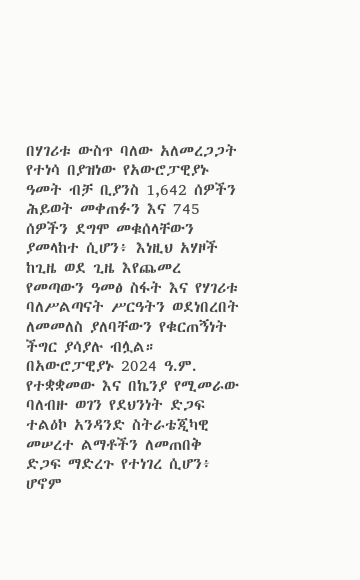በሃገሪቱ ውስጥ ባለው አለመረጋጋት የተነሳ በያዝነው የአውሮፓዊያኑ ዓመት ብቻ ቢያንስ 1,642 ሰዎችን ሕይወት መቀጠፉን እና 745 ሰዎችን ደግሞ መቁሰላቸውን ያመላከተ ሲሆን፥ እነዚህ አሃዞች ከጊዜ ወደ ጊዜ እየጨመረ የመጣውን ዓመፅ ስፋት እና የሃገሪቱ ባለሥልጣናት ሥርዓትን ወደነበረበት ለመመለስ ያለባቸውን የቁርጠኝነት ችግር ያሳያሉ ብሏል።
በአውሮፓዊያኑ 2024 ዓ.ም. የተቋቋመው እና በኬንያ የሚመራው ባለብዙ ወገን የደህንነት ድጋፍ ተልዕኮ አንዳንድ ስትራቴጂካዊ መሠረተ ልማቶችን ለመጠበቅ ድጋፍ ማድረጉ የተነገረ ሲሆን፥ ሆኖም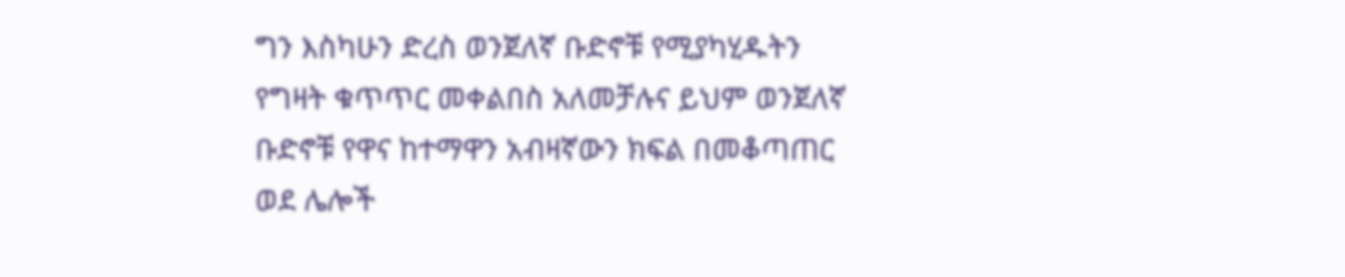ግን እስካሁን ድረስ ወንጀለኛ ቡድኖቹ የሚያካሂዱትን የግዛት ቁጥጥር መቀልበስ አለመቻሉና ይህም ወንጀለኛ ቡድኖቹ የዋና ከተማዋን አብዛኛውን ክፍል በመቆጣጠር ወደ ሌሎች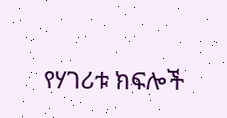የሃገሪቱ ክፍሎች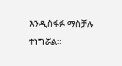እንዲስፋፉ ማስቻሉ ተነግሯል።